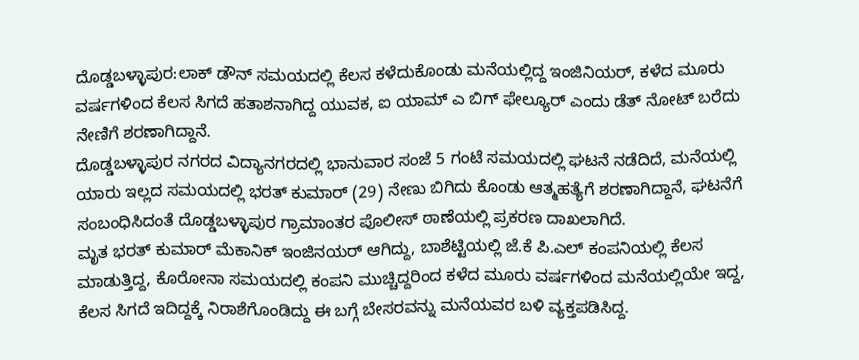ದೊಡ್ಡಬಳ್ಳಾಪುರ:ಲಾಕ್ ಡೌನ್ ಸಮಯದಲ್ಲಿ ಕೆಲಸ ಕಳೆದುಕೊಂಡು ಮನೆಯಲ್ಲಿದ್ದ ಇಂಜಿನಿಯರ್, ಕಳೆದ ಮೂರು ವರ್ಷಗಳಿಂದ ಕೆಲಸ ಸಿಗದೆ ಹತಾಶನಾಗಿದ್ದ ಯುವಕ, ಐ ಯಾಮ್ ಎ ಬಿಗ್ ಫೇಲ್ಯೂರ್ ಎಂದು ಡೆತ್ ನೋಟ್ ಬರೆದು ನೇಣಿಗೆ ಶರಣಾಗಿದ್ದಾನೆ.
ದೊಡ್ಡಬಳ್ಳಾಪುರ ನಗರದ ವಿದ್ಯಾನಗರದಲ್ಲಿ ಭಾನುವಾರ ಸಂಜೆ 5 ಗಂಟೆ ಸಮಯದಲ್ಲಿ ಘಟನೆ ನಡೆದಿದೆ, ಮನೆಯಲ್ಲಿ ಯಾರು ಇಲ್ಲದ ಸಮಯದಲ್ಲಿ ಭರತ್ ಕುಮಾರ್ (29) ನೇಣು ಬಿಗಿದು ಕೊಂಡು ಆತ್ಮಹತ್ಯೆಗೆ ಶರಣಾಗಿದ್ದಾನೆ, ಘಟನೆಗೆ ಸಂಬಂಧಿಸಿದಂತೆ ದೊಡ್ಡಬಳ್ಳಾಪುರ ಗ್ರಾಮಾಂತರ ಪೊಲೀಸ್ ಠಾಣೆಯಲ್ಲಿ ಪ್ರಕರಣ ದಾಖಲಾಗಿದೆ.
ಮೃತ ಭರತ್ ಕುಮಾರ್ ಮೆಕಾನಿಕ್ ಇಂಜಿನಯರ್ ಆಗಿದ್ದು, ಬಾಶೆಟ್ಟಿಯಲ್ಲಿ ಜೆ.ಕೆ ಪಿ.ಎಲ್ ಕಂಪನಿಯಲ್ಲಿ ಕೆಲಸ ಮಾಡುತ್ತಿದ್ದ, ಕೊರೋನಾ ಸಮಯದಲ್ಲಿ ಕಂಪನಿ ಮುಚ್ಚಿದ್ದರಿಂದ ಕಳೆದ ಮೂರು ವರ್ಷಗಳಿಂದ ಮನೆಯಲ್ಲಿಯೇ ಇದ್ದ, ಕೆಲಸ ಸಿಗದೆ ಇದಿದ್ದಕ್ಕೆ ನಿರಾಶೆಗೊಂಡಿದ್ದು ಈ ಬಗ್ಗೆ ಬೇಸರವನ್ನು ಮನೆಯವರ ಬಳಿ ವ್ಯಕ್ತಪಡಿಸಿದ್ದ.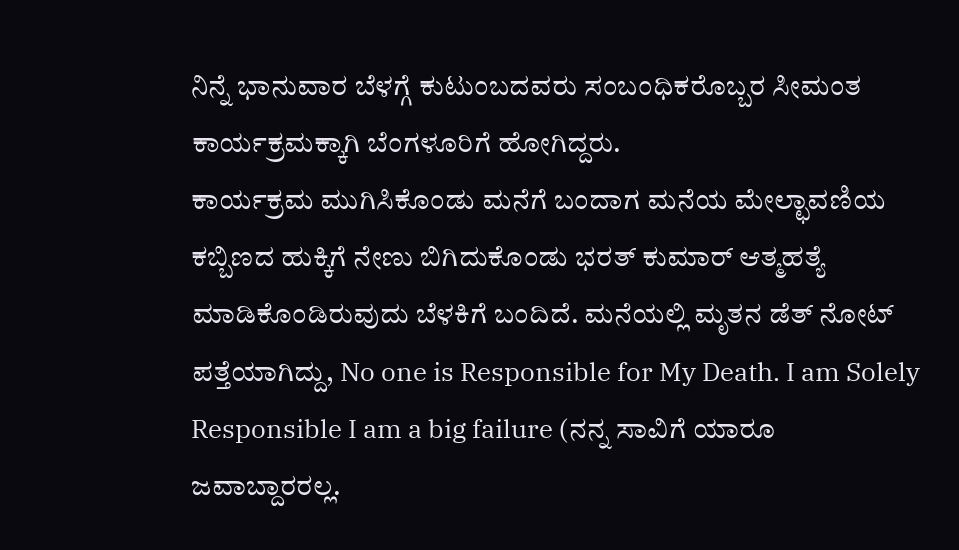ನಿನ್ನೆ ಭಾನುವಾರ ಬೆಳಗ್ಗೆ ಕುಟುಂಬದವರು ಸಂಬಂಧಿಕರೊಬ್ಬರ ಸೀಮಂತ ಕಾರ್ಯಕ್ರಮಕ್ಕಾಗಿ ಬೆಂಗಳೂರಿಗೆ ಹೋಗಿದ್ದರು.
ಕಾರ್ಯಕ್ರಮ ಮುಗಿಸಿಕೊಂಡು ಮನೆಗೆ ಬಂದಾಗ ಮನೆಯ ಮೇಲ್ಛಾವಣಿಯ ಕಬ್ಬಿಣದ ಹುಕ್ಕಿಗೆ ನೇಣು ಬಿಗಿದುಕೊಂಡು ಭರತ್ ಕುಮಾರ್ ಆತ್ಮಹತ್ಯೆ ಮಾಡಿಕೊಂಡಿರುವುದು ಬೆಳಕಿಗೆ ಬಂದಿದೆ. ಮನೆಯಲ್ಲಿ ಮೃತನ ಡೆತ್ ನೋಟ್ ಪತ್ತೆಯಾಗಿದ್ದು, No one is Responsible for My Death. I am Solely Responsible I am a big failure (ನನ್ನ ಸಾವಿಗೆ ಯಾರೂ ಜವಾಬ್ದಾರರಲ್ಲ.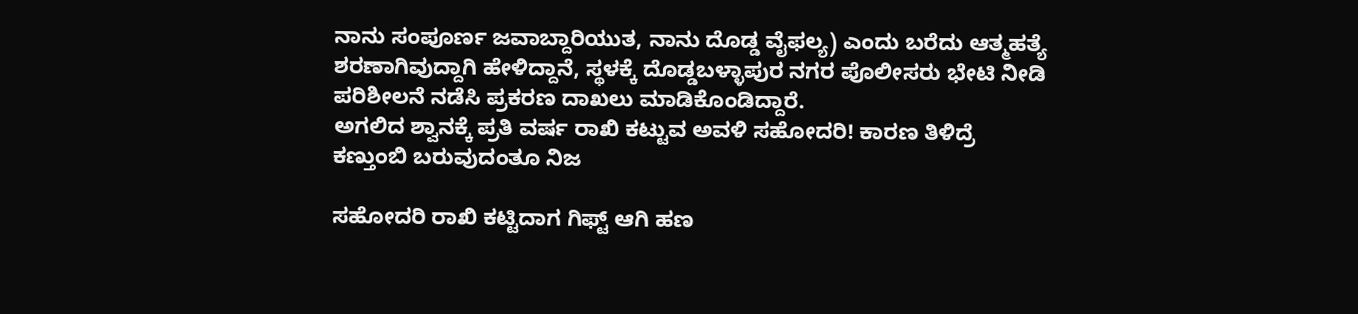ನಾನು ಸಂಪೂರ್ಣ ಜವಾಬ್ದಾರಿಯುತ, ನಾನು ದೊಡ್ಡ ವೈಫಲ್ಯ) ಎಂದು ಬರೆದು ಆತ್ಮಹತ್ಯೆ ಶರಣಾಗಿವುದ್ದಾಗಿ ಹೇಳಿದ್ದಾನೆ, ಸ್ಥಳಕ್ಕೆ ದೊಡ್ಡಬಳ್ಳಾಪುರ ನಗರ ಪೊಲೀಸರು ಭೇಟಿ ನೀಡಿ ಪರಿಶೀಲನೆ ನಡೆಸಿ ಪ್ರಕರಣ ದಾಖಲು ಮಾಡಿಕೊಂಡಿದ್ದಾರೆ.
ಅಗಲಿದ ಶ್ವಾನಕ್ಕೆ ಪ್ರತಿ ವರ್ಷ ರಾಖಿ ಕಟ್ಟುವ ಅವಳಿ ಸಹೋದರಿ! ಕಾರಣ ತಿಳಿದ್ರೆ ಕಣ್ತುಂಬಿ ಬರುವುದಂತೂ ನಿಜ

ಸಹೋದರಿ ರಾಖಿ ಕಟ್ಟಿದಾಗ ಗಿಫ್ಟ್ ಆಗಿ ಹಣ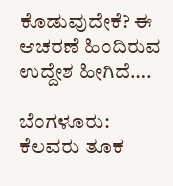ಕೊಡುವುದೇಕೆ? ಈ ಆಚರಣೆ ಹಿಂದಿರುವ ಉದ್ದೇಶ ಹೀಗಿದೆ….

ಬೆಂಗಳೂರು: ಕೆಲವರು ತೂಕ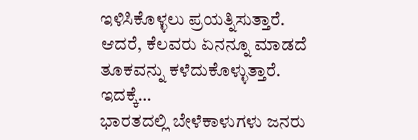ಇಳಿಸಿಕೊಳ್ಳಲು ಪ್ರಯತ್ನಿಸುತ್ತಾರೆ. ಆದರೆ, ಕೆಲವರು ಏನನ್ನೂ ಮಾಡದೆ ತೂಕವನ್ನು ಕಳೆದುಕೊಳ್ಳುತ್ತಾರೆ. ಇದಕ್ಕೆ…
ಭಾರತದಲ್ಲಿ ಬೇಳೆಕಾಳುಗಳು ಜನರು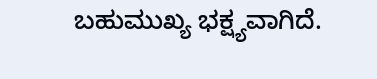ಬಹುಮುಖ್ಯ ಭಕ್ಷ್ಯವಾಗಿದೆ.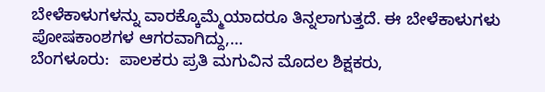ಬೇಳೆಕಾಳುಗಳನ್ನು ವಾರಕ್ಕೊಮ್ಮೆಯಾದರೂ ತಿನ್ನಲಾಗುತ್ತದೆ. ಈ ಬೇಳೆಕಾಳುಗಳು ಪೋಷಕಾಂಶಗಳ ಆಗರವಾಗಿದ್ದು,…
ಬೆಂಗಳೂರು:  ಪಾಲಕರು ಪ್ರತಿ ಮಗುವಿನ ಮೊದಲ ಶಿಕ್ಷಕರು,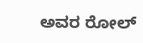ಅವರ ರೋಲ್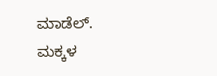ಮಾಡೆಲ್. ಮಕ್ಕಳ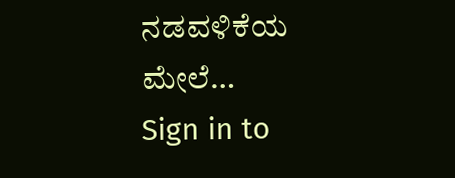ನಡವಳಿಕೆಯ ಮೇಲೆ…
Sign in to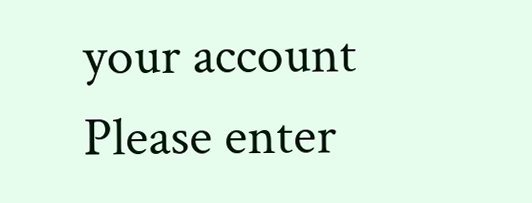your account
Please enter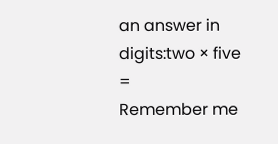an answer in digits:two × five =
Remember me